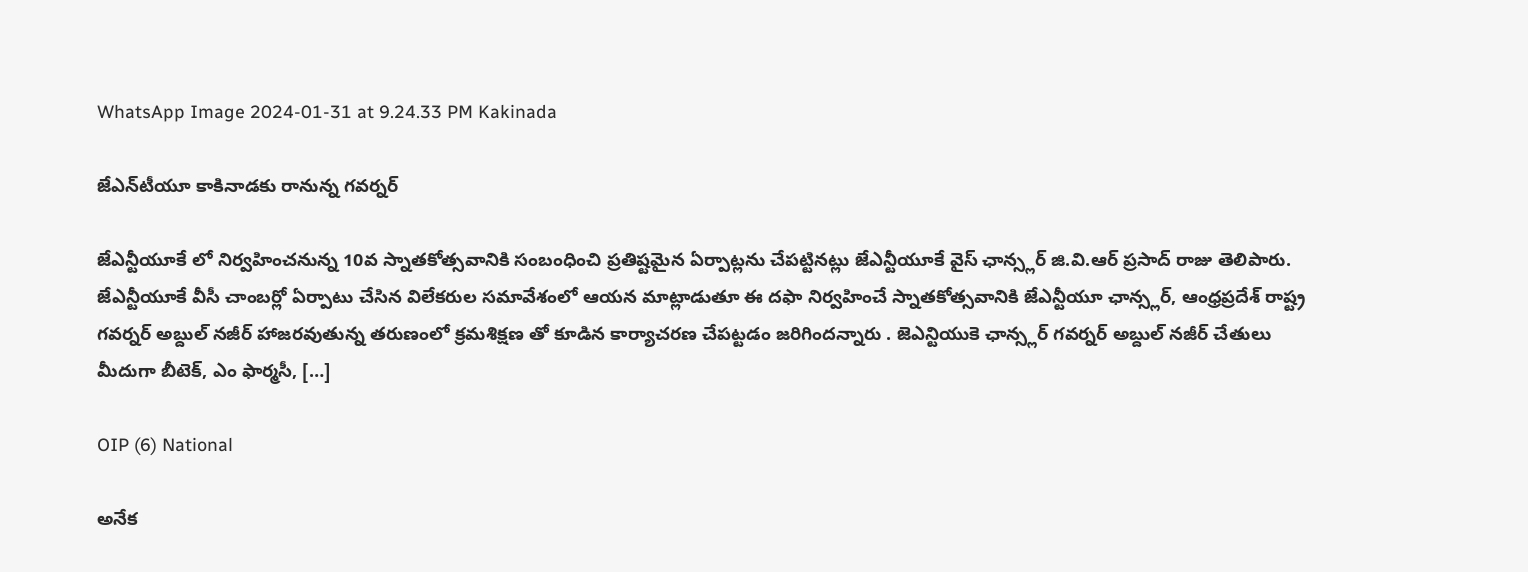WhatsApp Image 2024-01-31 at 9.24.33 PM Kakinada

జేఎన్‌టీయూ కాకినాడకు రానున్న గవర్నర్‌

జేఎన్టీయూకే లో నిర్వహించనున్న 10వ స్నాతకోత్సవానికి సంబంధించి ప్రతిష్టమైన ఏర్పాట్లను చేపట్టినట్లు జేఎన్టీయూకే వైస్ ఛాన్స్లర్ జి.వి.ఆర్ ప్రసాద్ రాజు తెలిపారు. జేఎన్టీయూకే వీసీ చాంబర్లో ఏర్పాటు చేసిన విలేకరుల సమావేశంలో ఆయన మాట్లాడుతూ ఈ దఫా నిర్వహించే స్నాతకోత్సవానికి జేఎన్టీయూ ఛాన్స్లర్, ఆంధ్రప్రదేశ్ రాష్ట్ర గవర్నర్ అబ్దుల్ నజీర్ హాజరవుతున్న తరుణంలో క్రమశిక్షణ తో కూడిన కార్యాచరణ చేపట్టడం జరిగిందన్నారు . జెఎన్టియుకె ఛాన్స్లర్ గవర్నర్ అబ్దుల్ నజీర్ చేతులు మీదుగా బీటెక్, ఎం ఫార్మసీ, […]

OIP (6) National

అనేక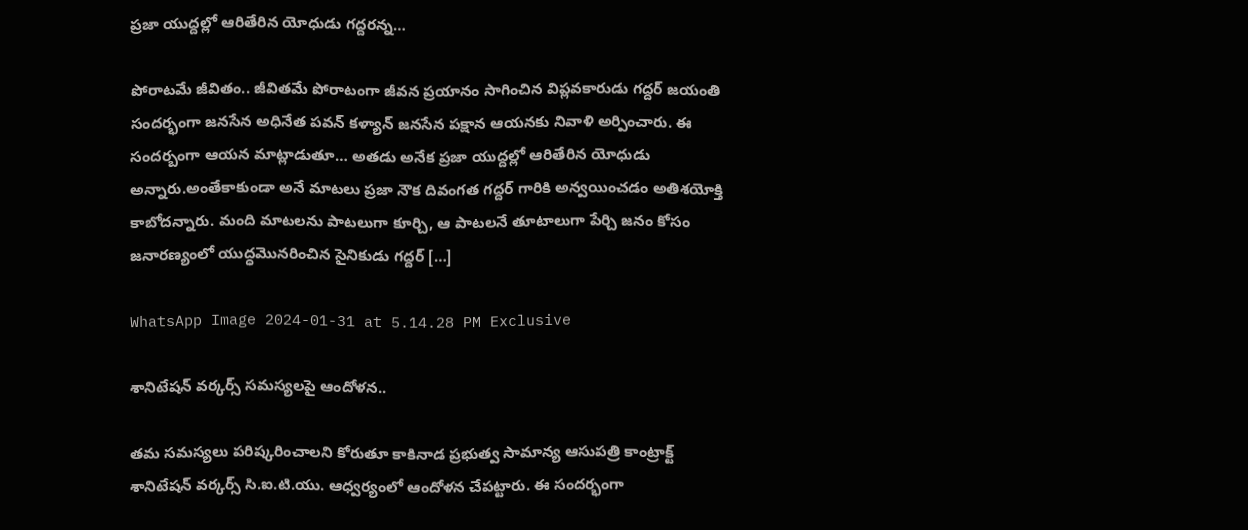ప్రజా యుద్దల్లో ఆరితేరిన యోధుడు గద్దరన్న…

పోరాటమే జీవితం.. జీవితమే పోరాటంగా జీవన ప్రయానం సాగించిన విప్లవకారుడు గద్దర్ జయంతి సందర్భంగా జనసేన అధినేత పవన్ కళ్యాన్ జనసేన పక్షాన ఆయనకు నివాళి అర్పించారు. ఈ సందర్బంగా ఆయన మాట్లాడుతూ… అతడు అనేక ప్రజా యుద్దల్లో ఆరితేరిన యోధుడు అన్నారు.అంతేకాకుండా అనే మాటలు ప్రజా నౌక దివంగత గద్దర్ గారికి అన్వయించడం అతిశయోక్తి కాబోదన్నారు. మంది మాటలను పాటలుగా కూర్చి, ఆ పాటలనే తూటాలుగా పేర్చి జనం కోసం జనారణ్యంలో యుద్ధమొనరించిన సైనికుడు గద్దర్ […]

WhatsApp Image 2024-01-31 at 5.14.28 PM Exclusive

శానిటేషన్ వర్కర్స్ సమస్యలపై ఆందోళన..

తమ సమస్యలు పరిష్కరించాలని కోరుతూ కాకినాడ ప్రభుత్వ సామాన్య ఆసుపత్రి కాంట్రాక్ట్ శానిటేషన్ వర్కర్స్ సి.ఐ.టి.యు. ఆధ్వర్యంలో ఆందోళన చేపట్టారు. ఈ సందర్భంగా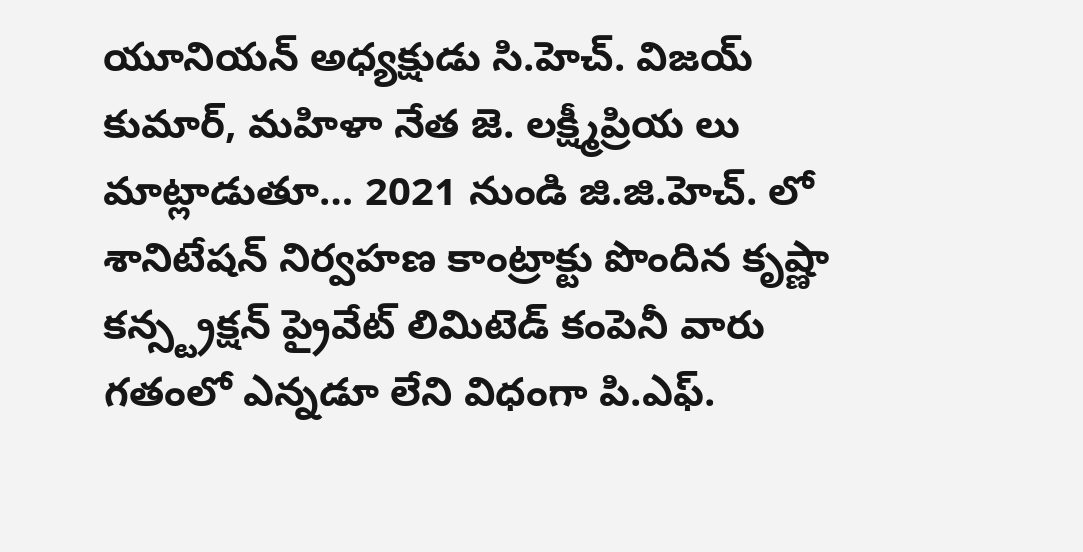యూనియన్ అధ్యక్షుడు సి.హెచ్. విజయ్ కుమార్, మహిళా నేత జె‌. లక్ష్మీప్రియ లు మాట్లాడుతూ… 2021 నుండి జి.జి.హెచ్. లో శానిటేషన్ నిర్వహణ కాంట్రాక్టు పొందిన కృష్ణా కన్స్ట్రక్షన్ ప్రైవేట్ లిమిటెడ్ కంపెనీ వారు గతంలో ఎన్నడూ లేని విధంగా పి.ఎఫ్.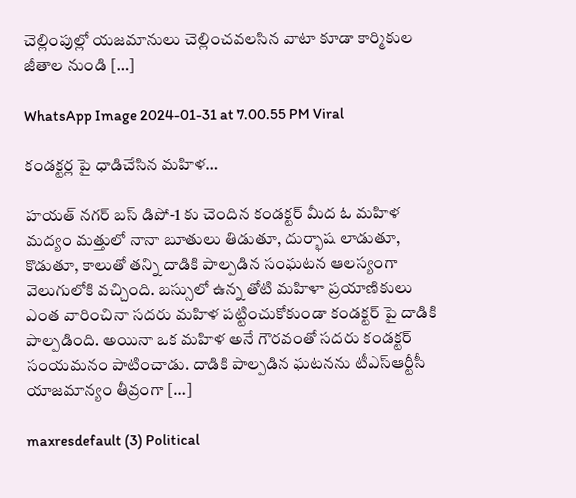చెల్లింపుల్లో యజమానులు చెల్లించవలసిన వాటా కూడా కార్మికుల జీతాల నుండి […]

WhatsApp Image 2024-01-31 at 7.00.55 PM Viral

కండక్టర్ల పై ధాడిచేసిన మహిళ…

హయత్ నగర్ బస్ డిపో-1 కు చెందిన కండక్టర్ మీద ఓ మహిళ మద్యం మత్తులో నానా బూతులు తిడుతూ, దుర్భాష లాడుతూ, కొడుతూ, కాలుతో తన్ని దాడికి పాల్పడిన సంఘటన ఆలస్యంగా వెలుగులోకి వచ్చింది. బస్సులో ఉన్న తోటి మహిళా ప్రయాణికులు ఎంత వారించినా సదరు మహిళ పట్టించుకోకుండా కండక్టర్ పై దాడికి పాల్పడింది. అయినా ఒక మహిళ అనే గౌరవంతో సదరు కండక్టర్ సంయమనం పాటించాడు. దాడికి పాల్పడిన ఘటనను టీఎస్‌ఆర్టీసీ యాజమాన్యం తీవ్రంగా […]

maxresdefault (3) Political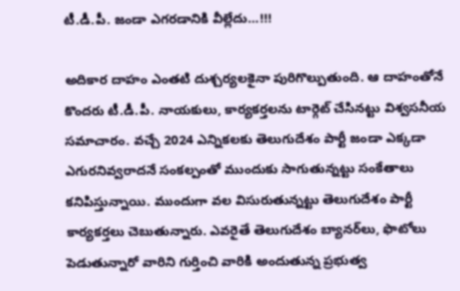టీ.డీ.పీ. జండా ఎగరడానికి వీల్లేదు…!!!

అదికార దాహం ఎంతటి దుశ్చర్యలకైనా పురిగొల్పుతుంది. ఆ దాహంతోనే కొందరు టీ.డీ.పీ. నాయకులు, కార్యకర్తలను టార్గెట్‌ చేసినట్టు విశ్వసనీయ సమాచారం. వచ్చే 2024 ఎన్నికలకు తెలుగుదేశం పార్టీ జండా ఎక్కడా ఎగురనివ్వరాదనే సంకల్పంతో ముందుకు సాగుతున్నట్టు సంకేతాలు కనిపిస్తున్నాయి. ముందుగా వల విసురుతున్నట్టు తెలుగుదేశం పార్టీ కార్యకర్తలు చెబుతున్నారు. ఎవరైతే తెలుగుదేశం బ్యానర్‌లు, ఫొటోలు పెడుతున్నారో వారిని గుర్తించి వారికి అందుతున్న ప్రభుత్వ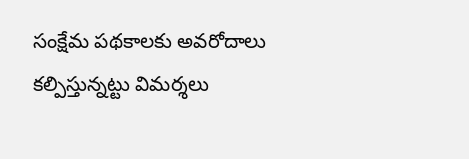సంక్షేమ పథకాలకు అవరోదాలు కల్పిస్తున్నట్టు విమర్శలు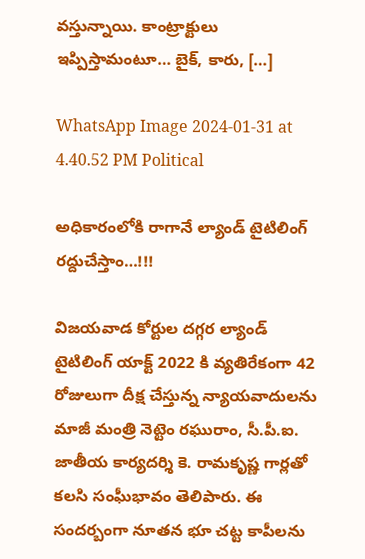వస్తున్నాయి. కాంట్రాక్టులు ఇప్పిస్తామంటూ… బైక్‌, కారు, […]

WhatsApp Image 2024-01-31 at 4.40.52 PM Political

అధికారంలోకి రాగానే ల్యాండ్ టైటిలింగ్ రద్దుచేస్తాం…!!!

విజయవాడ కోర్టుల దగ్గర ల్యాండ్ టైటిలింగ్ యాక్ట్ 2022 కి వ్యతిరేకంగా 42 రోజులుగా దీక్ష చేస్తున్న న్యాయవాదులను మాజీ మంత్రి నెట్టెం రఘురాం, సీ.పీ.ఐ. జాతీయ కార్యదర్శి కె. రామకృష్ణ గార్లతో కలసి సంఘీభావం తెలిపారు. ఈ సందర్బంగా నూతన భూ చట్ట కాపీలను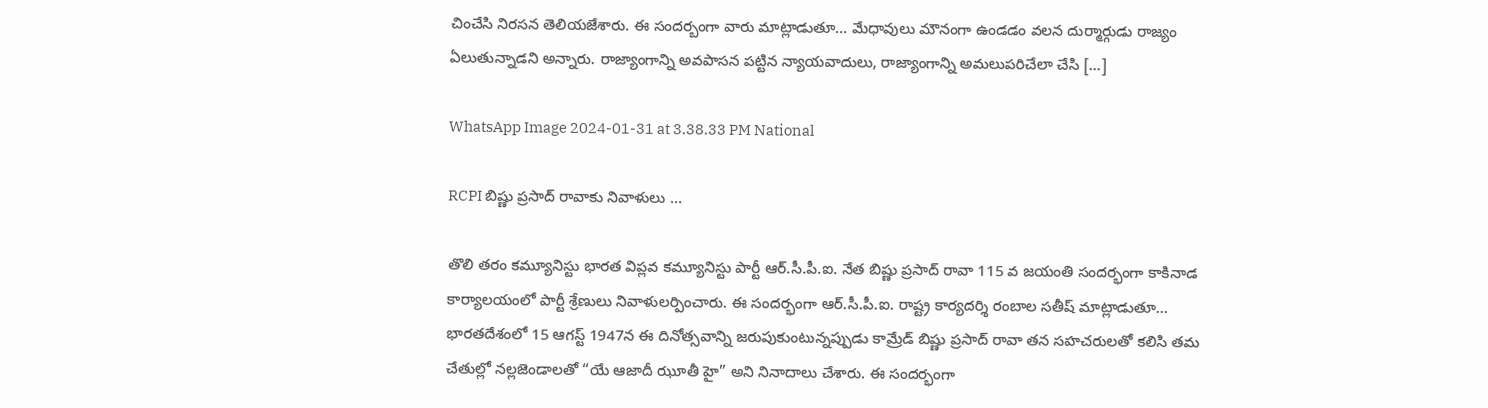చించేసి నిరసన తెలియజేశారు. ఈ సందర్బంగా వారు మాట్లాడుతూ… మేధావులు మౌనంగా ఉండడం వలన దుర్మార్గుడు రాజ్యం ఏలుతున్నాడని అన్నారు. రాజ్యాంగాన్ని అవపాసన పట్టిన న్యాయవాదులు, రాజ్యాంగాన్ని అమలుపరిచేలా చేసి […]

WhatsApp Image 2024-01-31 at 3.38.33 PM National

RCPI బిష్ణు ప్రసాద్ రావాకు నివాళులు …

తొలి తరం కమ్యూనిస్టు భారత విప్లవ కమ్యూనిస్టు పార్టీ ఆర్.సీ.పీ.ఐ. నేత బిష్ణు ప్రసాద్ రావా 115 వ జయంతి సందర్భంగా కాకినాడ కార్యాలయంలో పార్టీ శ్రేణులు నివాళులర్పించారు. ఈ సందర్భంగా ఆర్.సీ.పీ.ఐ. రాష్ట్ర కార్యదర్శి రంబాల సతీష్ మాట్లాడుతూ… భారతదేశంలో 15 ఆగస్ట్ 1947న ఈ దినోత్సవాన్ని జరుపుకుంటున్నప్పుడు కామ్రేడ్ బిష్ణు ప్రసాద్ రావా తన సహచరులతో కలిసి తమ చేతుల్లో నల్లజెండాలతో “యే ఆజాదీ ఝూతీ హై” అని నినాదాలు చేశారు. ఈ సందర్భంగా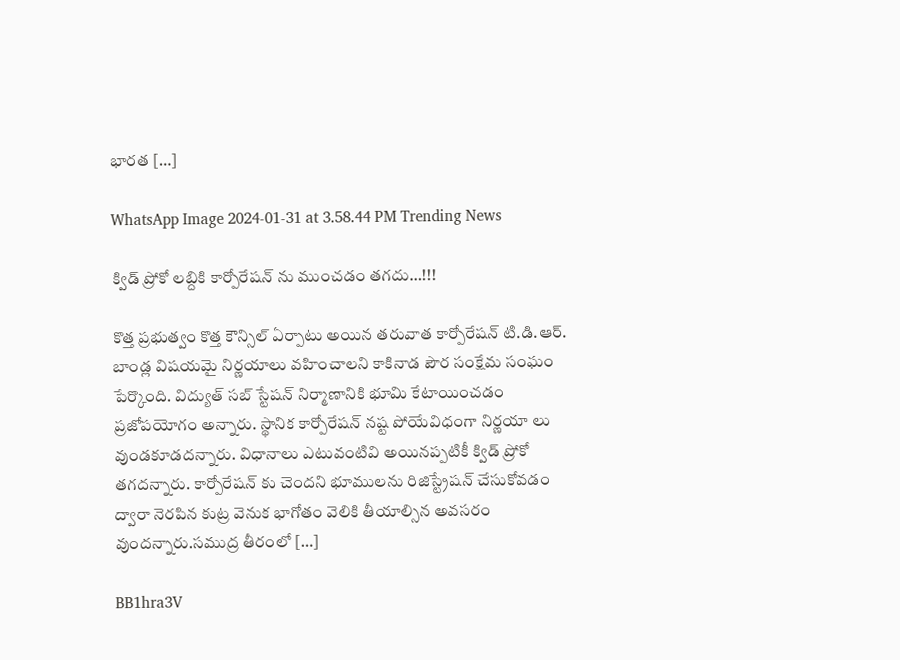భారత […]

WhatsApp Image 2024-01-31 at 3.58.44 PM Trending News

క్విడ్ ప్రోకో లబ్దికి కార్పోరేషన్ ను ముంచడం తగదు…!!!

కొత్త ప్రభుత్వం కొత్త కౌన్సిల్ ఏర్పాటు అయిన తరువాత కార్పోరేషన్ టి.డి.ఆర్. బాండ్ల విషయమై నిర్ణయాలు వహించాలని కాకినాడ పౌర సంక్షేమ సంఘం పేర్కొంది. విద్యుత్ సబ్ స్టేషన్ నిర్మాణానికి భూమి కేటాయించడం ప్రజోపయోగం అన్నారు. స్థానిక కార్పోరేషన్ నష్ట పోయేవిధంగా నిర్ణయా లు వుండకూడదన్నారు. విధానాలు ఎటువంటివి అయినప్పటికీ క్విడ్ ప్రోకో తగదన్నారు. కార్పోరేషన్ కు చెందని భూములను రిజిస్ట్రేషన్ చేసుకోవడం ద్వారా నెరపిన కుట్ర వెనుక భాగోతం వెలికి తీయాల్సిన అవసరం వుందన్నారు.సముద్ర తీరంలో […]

BB1hra3V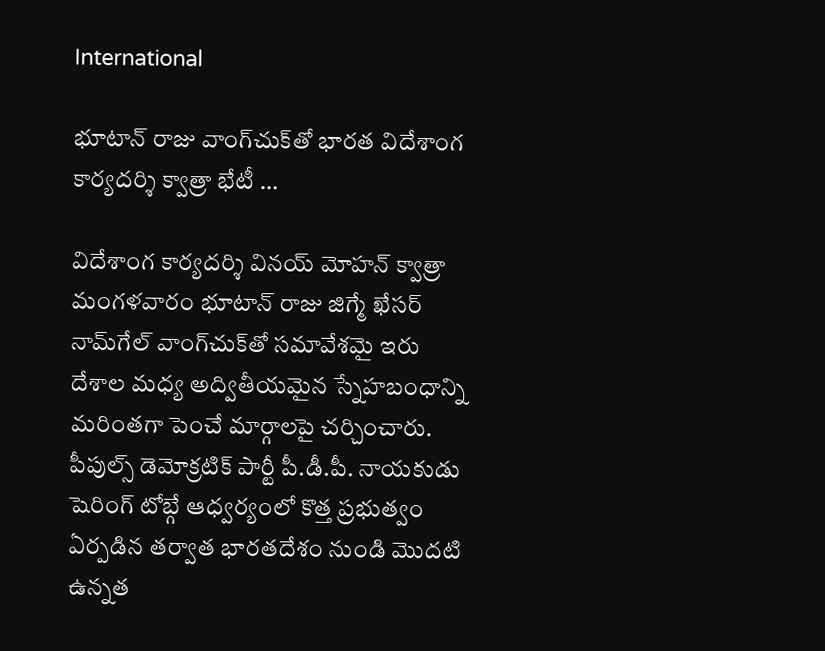International

భూటాన్ రాజు వాంగ్‌చుక్‌తో భారత విదేశాంగ కార్యదర్శి క్వాత్రా భేటీ …

విదేశాంగ కార్యదర్శి వినయ్‌ మోహన్‌ క్వాత్రా మంగళవారం భూటాన్‌ రాజు జిగ్మే ఖేసర్‌ నామ్‌గేల్‌ వాంగ్‌చుక్‌తో సమావేశమై ఇరు దేశాల మధ్య అద్వితీయమైన స్నేహబంధాన్ని మరింతగా పెంచే మార్గాలపై చర్చించారు. పీపుల్స్ డెమోక్రటిక్ పార్టీ పీ.డీ.పీ. నాయకుడు షెరింగ్ టోబ్గే ఆధ్వర్యంలో కొత్త ప్రభుత్వం ఏర్పడిన తర్వాత భారతదేశం నుండి మొదటి ఉన్నత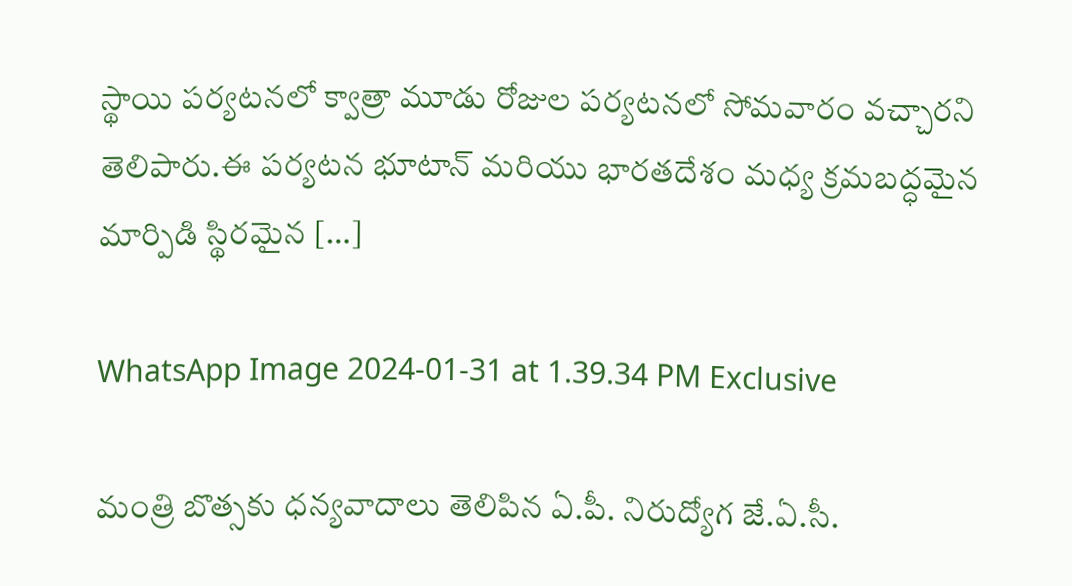స్థాయి పర్యటనలో క్వాత్రా మూడు రోజుల పర్యటనలో సోమవారం వచ్చారని తెలిపారు.ఈ పర్యటన భూటాన్ మరియు భారతదేశం మధ్య క్రమబద్ధమైన మార్పిడి స్థిరమైన […]

WhatsApp Image 2024-01-31 at 1.39.34 PM Exclusive

మంత్రి బొత్సకు ధన్యవాదాలు తెలిపిన ఏ.పీ. నిరుద్యోగ జే.ఏ.సీ.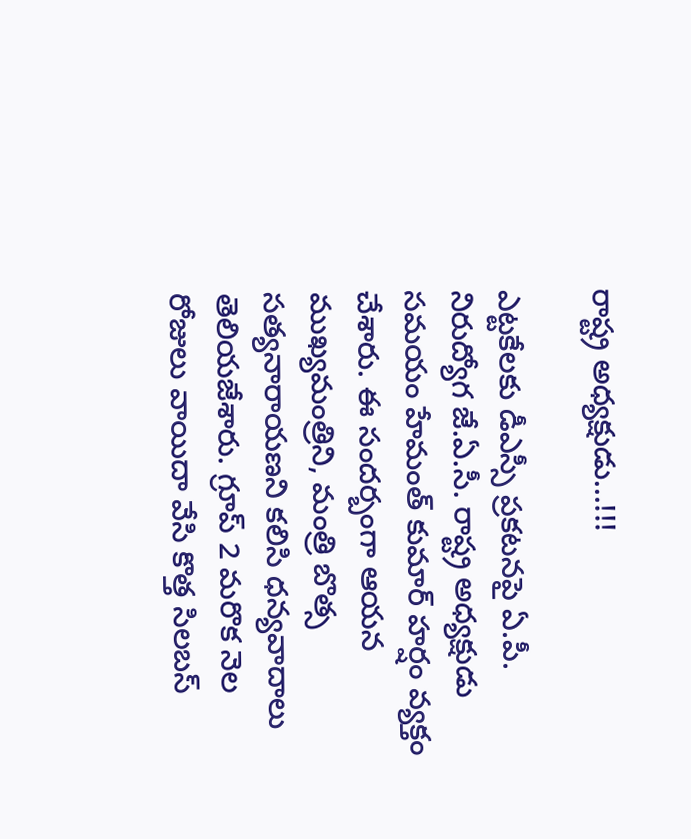రాష్ట్ర అధ్యక్షుడు…!!!

ఎట్టకేలకు డీఎస్సీ ప్రకటనపై ఏ.పీ. నిరుద్యోగ జే.ఏ.సీ. రాష్ట్ర అధ్యక్షుడు సమయం హేమంత్ కుమార్ హర్షం వ్యక్తం చేశారు. ఈ సందర్బంగా ఆయన ముఖ్యమంత్రిని, మంత్రి బొత్స సత్యనారాయణని కలిసి ధన్యవాదాలు తెలియజేశారు. గ్రూప్ 2 మరొక నెల రోజులు వాయిదా వేసి కొత్త సిలబస్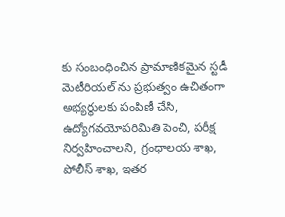కు సంబంధించిన ప్రామాణికమైన స్టడీ మెటీరియల్ ను ప్రభుత్వం ఉచితంగా అభ్యర్థులకు పంపిణీ చేసి, ఉద్యోగవయోపరిమితి పెంచి, పరీక్ష నిర్వహించాలని, గ్రంధాలయ శాఖ, పోలీస్ శాఖ, ఇతర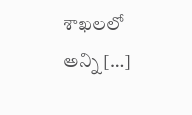శాఖలలో అన్ని […]